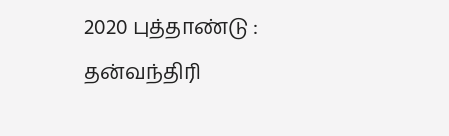2020 புத்தாண்டு : தன்வந்திரி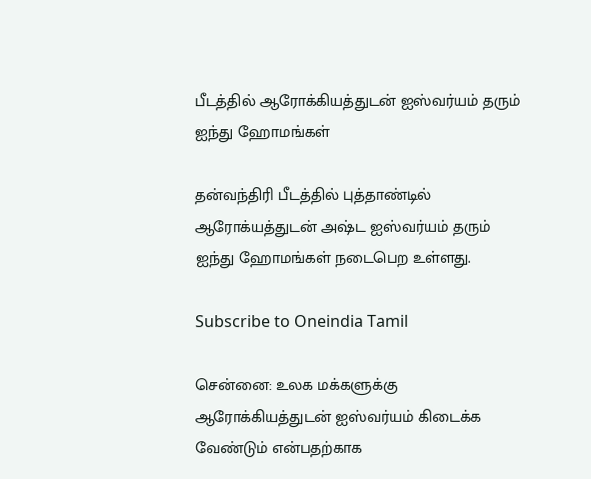பீடத்தில் ஆரோக்கியத்துடன் ஐஸ்வர்யம் தரும் ஐந்து ஹோமங்கள்

தன்வந்திரி பீடத்தில் புத்தாண்டில் ஆரோக்யத்துடன் அஷ்ட ஐஸ்வர்யம் தரும் ஐந்து ஹோமங்கள் நடைபெற உள்ளது.

Subscribe to Oneindia Tamil

சென்னை: உலக மக்களுக்கு ஆரோக்கியத்துடன் ஐஸ்வர்யம் கிடைக்க வேண்டும் என்பதற்காக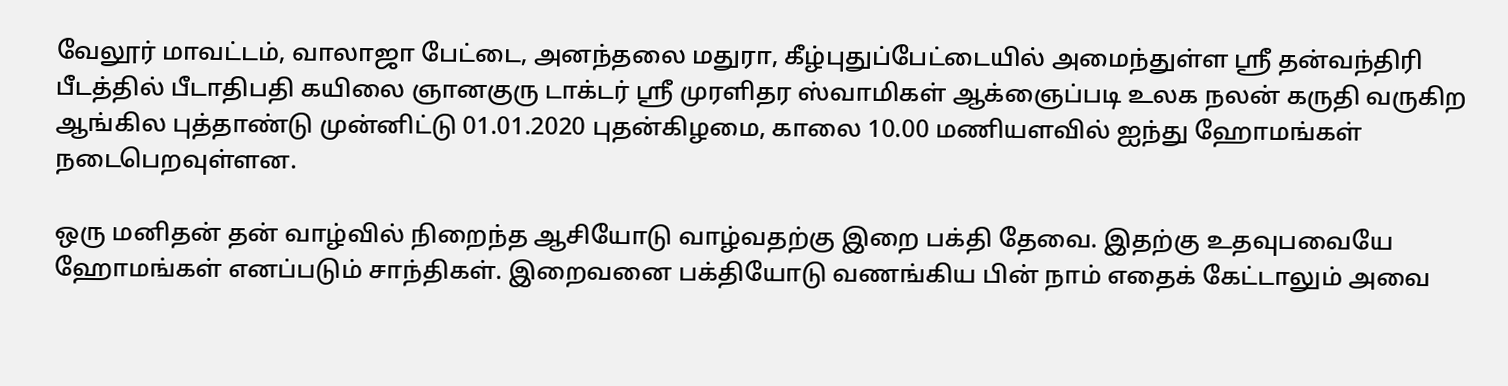வேலூர் மாவட்டம், வாலாஜா பேட்டை, அனந்தலை மதுரா, கீழ்புதுப்பேட்டையில் அமைந்துள்ள ஸ்ரீ தன்வந்திரி பீடத்தில் பீடாதிபதி கயிலை ஞானகுரு டாக்டர் ஸ்ரீ முரளிதர ஸ்வாமிகள் ஆக்ஞைப்படி உலக நலன் கருதி வருகிற ஆங்கில புத்தாண்டு முன்னிட்டு 01.01.2020 புதன்கிழமை, காலை 10.00 மணியளவில் ஐந்து ஹோமங்கள் நடைபெறவுள்ளன.

ஒரு மனிதன் தன் வாழ்வில் நிறைந்த ஆசியோடு வாழ்வதற்கு இறை பக்தி தேவை. இதற்கு உதவுபவையே ஹோமங்கள் எனப்படும் சாந்திகள். இறைவனை பக்தியோடு வணங்கிய பின் நாம் எதைக் கேட்டாலும் அவை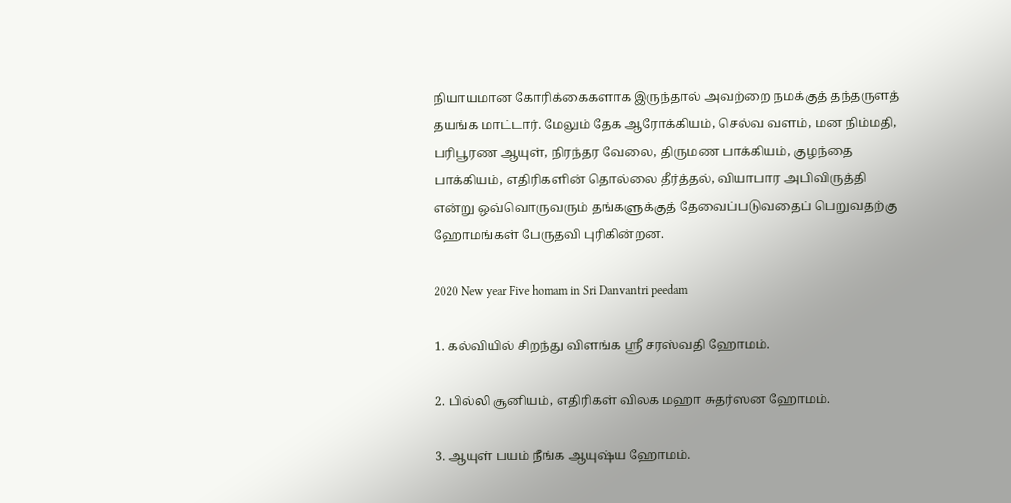நியாயமான கோரிக்கைகளாக இருந்தால் அவற்றை நமக்குத் தந்தருளத் தயங்க மாட்டார். மேலும் தேக ஆரோக்கியம், செல்வ வளம், மன நிம்மதி, பரிபூரண ஆயுள், நிரந்தர வேலை, திருமண பாக்கியம், குழந்தை பாக்கியம், எதிரிகளின் தொல்லை தீர்த்தல், வியாபார அபிவிருத்தி என்று ஒவ்வொருவரும் தங்களுக்குத் தேவைப்படுவதைப் பெறுவதற்கு ஹோமங்கள் பேருதவி புரிகின்றன.

2020 New year Five homam in Sri Danvantri peedam

1. கல்வியில் சிறந்து விளங்க ஸ்ரீ சரஸ்வதி ஹோமம்.

2. பில்லி சூனியம், எதிரிகள் விலக மஹா சுதர்ஸன ஹோமம்.

3. ஆயுள் பயம் நீங்க ஆயுஷ்ய ஹோமம்.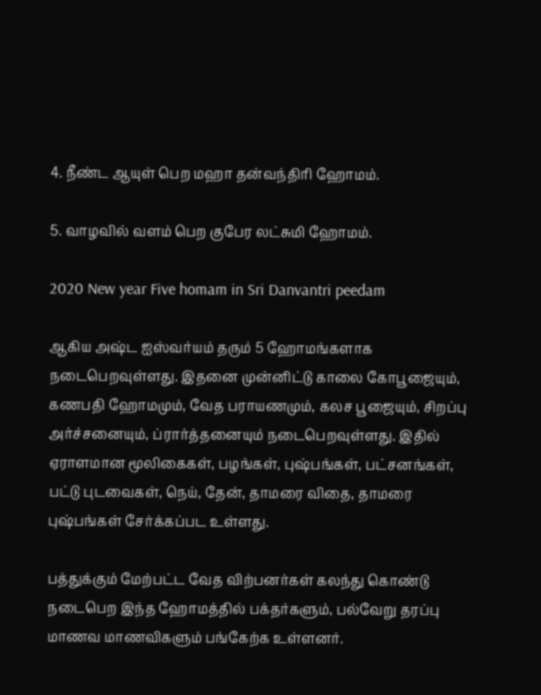4. நீண்ட ஆயுள் பெற மஹா தன்வந்திரி ஹோமம்.

5. வாழவில் வளம் பெற குபேர லட்சுமி ஹோமம்.

2020 New year Five homam in Sri Danvantri peedam

ஆகிய அஷ்ட ஐஸ்வர்யம் தரும் 5 ஹோமங்களாக நடைபெறவுள்ளது. இதனை முன்னிட்டு காலை கோபூஜையும், கணபதி ஹோமமும், வேத பராயணமும், கலச பூஜையும், சிறப்பு அர்ச்சனையும், ப்ரார்த்தனையும் நடைபெறவுள்ளது. இதில் ஏராளமான மூலிகைகள், பழங்கள், புஷ்பங்கள், பட்சனங்கள், பட்டு புடவைகள், நெய், தேன், தாமரை விதை, தாமரை புஷ்பங்கள் சேர்க்கப்பட உள்ளது.

பத்துக்கும் மேற்பட்ட வேத விற்பனர்கள் கலந்து கொண்டு நடைபெற இந்த ஹோமத்தில் பக்தர்களும், பல்வேறு தரப்பு மாணவ மாணவிகளும் பங்கேற்க உள்ளனர்.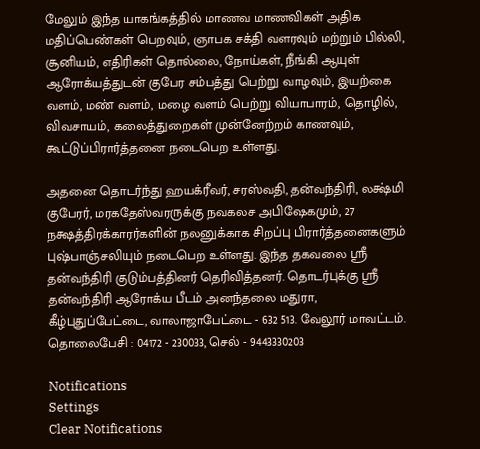மேலும் இந்த யாகங்கத்தில் மாணவ மாணவிகள் அதிக மதிப்பெண்கள் பெறவும், ஞாபக சக்தி வளரவும் மற்றும் பில்லி, சூனியம், எதிரிகள் தொல்லை, நோய்கள், நீங்கி ஆயுள் ஆரோக்யத்துடன் குபேர சம்பத்து பெற்று வாழவும், இயற்கை வளம், மண் வளம், மழை வளம் பெற்று வியாபாரம், தொழில், விவசாயம், கலைத்துறைகள் முன்னேற்றம் காணவும், கூட்டுப்பிரார்த்தனை நடைபெற உள்ளது.

அதனை தொடர்ந்து ஹயக்ரீவர், சரஸ்வதி, தன்வந்திரி, லக்ஷ்மி குபேரர், மரகதேஸ்வரருக்கு நவகலச அபிஷேகமும், 27 நக்ஷத்திரக்காரர்களின் நலனுக்காக சிறப்பு பிரார்த்தனைகளும் புஷ்பாஞ்சலியும் நடைபெற உள்ளது. இந்த தகவலை ஸ்ரீ தன்வந்திரி குடும்பத்தினர் தெரிவித்தனர். தொடர்புக்கு ஸ்ரீ தன்வந்திரி ஆரோக்ய பீடம் அனந்தலை மதுரா, கீழ்புதுப்பேட்டை, வாலாஜாபேட்டை - 632 513. வேலூர் மாவட்டம். தொலைபேசி : 04172 - 230033, செல் - 9443330203

Notifications
Settings
Clear Notifications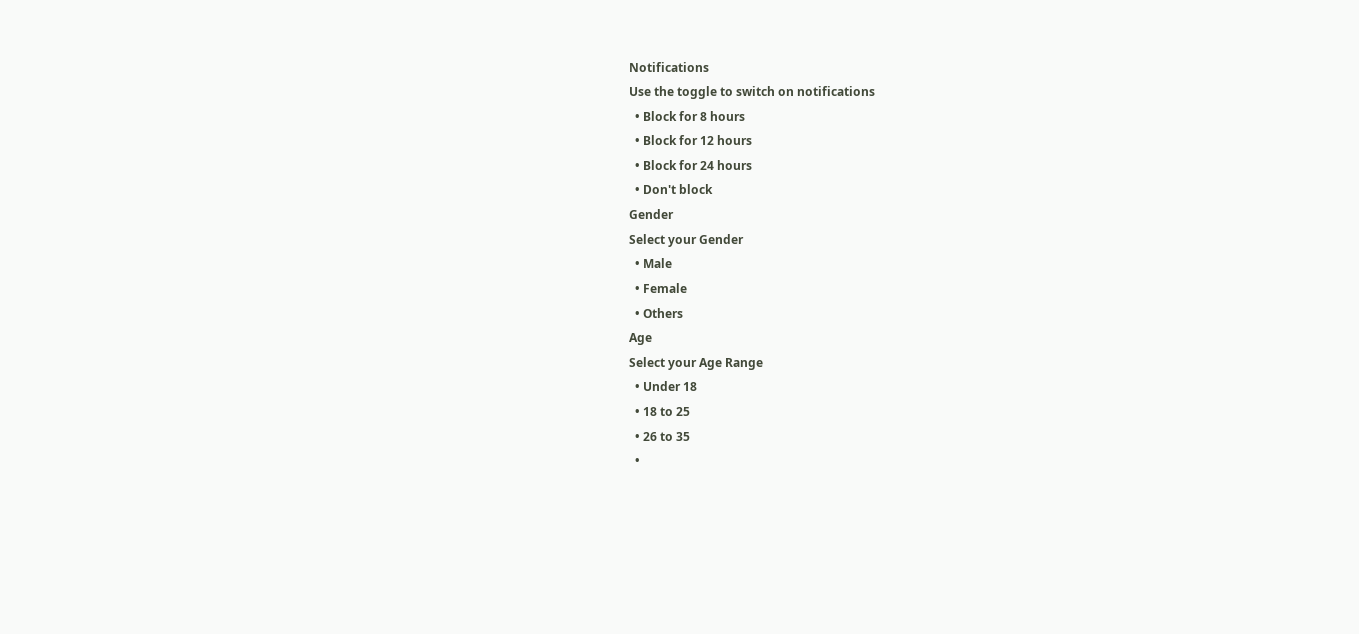Notifications
Use the toggle to switch on notifications
  • Block for 8 hours
  • Block for 12 hours
  • Block for 24 hours
  • Don't block
Gender
Select your Gender
  • Male
  • Female
  • Others
Age
Select your Age Range
  • Under 18
  • 18 to 25
  • 26 to 35
  •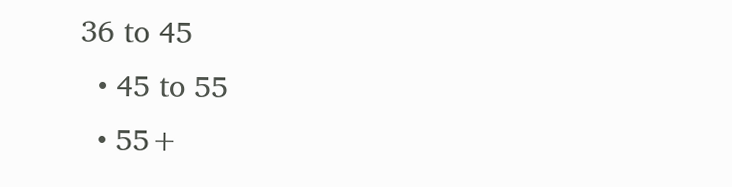36 to 45
  • 45 to 55
  • 55+